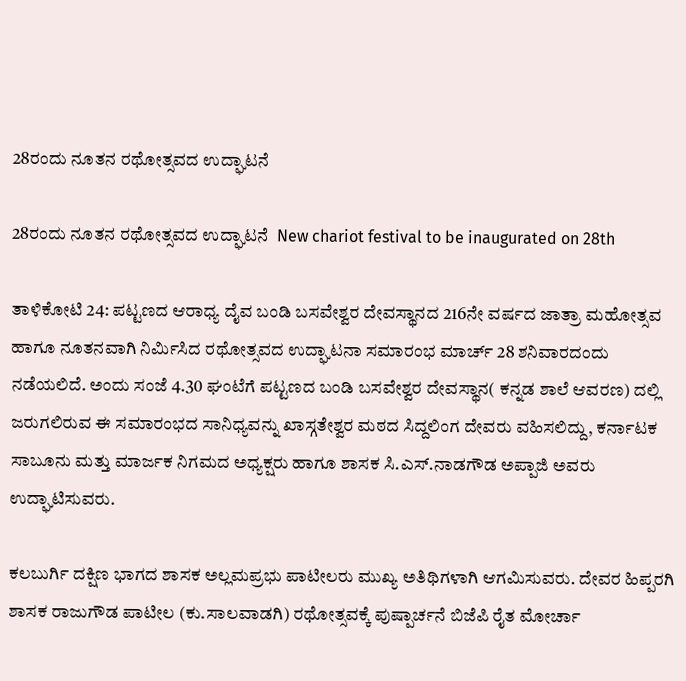28ರಂದು ನೂತನ ರಥೋತ್ಸವದ ಉದ್ಘಾಟನೆ

28ರಂದು ನೂತನ ರಥೋತ್ಸವದ ಉದ್ಘಾಟನೆ  New chariot festival to be inaugurated on 28th

ತಾಳಿಕೋಟಿ 24: ಪಟ್ಟಣದ ಆರಾಧ್ಯ ದೈವ ಬಂಡಿ ಬಸವೇಶ್ವರ ದೇವಸ್ಥಾನದ 216ನೇ ವರ್ಷದ ಜಾತ್ರಾ ಮಹೋತ್ಸವ ಹಾಗೂ ನೂತನವಾಗಿ ನಿರ್ಮಿಸಿದ ರಥೋತ್ಸವದ ಉದ್ಘಾಟನಾ ಸಮಾರಂಭ ಮಾರ್ಚ್‌ 28 ಶನಿವಾರದಂದು ನಡೆಯಲಿದೆ. ಅಂದು ಸಂಜೆ 4.30 ಘಂಟೆಗೆ ಪಟ್ಟಣದ ಬಂಡಿ ಬಸವೇಶ್ವರ ದೇವಸ್ಥಾನ( ಕನ್ನಡ ಶಾಲೆ ಆವರಣ) ದಲ್ಲಿ ಜರುಗಲಿರುವ ಈ ಸಮಾರಂಭದ ಸಾನಿಧ್ಯವನ್ನು ಖಾಸ್ಗತೇಶ್ವರ ಮಠದ ಸಿದ್ದಲಿಂಗ ದೇವರು ವಹಿಸಲಿದ್ದು, ಕರ್ನಾಟಕ ಸಾಬೂನು ಮತ್ತು ಮಾರ್ಜಕ ನಿಗಮದ ಅಧ್ಯಕ್ಷರು ಹಾಗೂ ಶಾಸಕ ಸಿ.ಎಸ್‌.ನಾಡಗೌಡ ಅಪ್ಪಾಜಿ ಅವರು ಉದ್ಘಾಟಿಸುವರು.

ಕಲಬುರ್ಗಿ ದಕ್ಷಿಣ ಭಾಗದ ಶಾಸಕ ಅಲ್ಲಮಪ್ರಭು ಪಾಟೀಲರು ಮುಖ್ಯ ಅತಿಥಿಗಳಾಗಿ ಆಗಮಿಸುವರು. ದೇವರ ಹಿಪ್ಪರಗಿ ಶಾಸಕ ರಾಜುಗೌಡ ಪಾಟೀಲ (ಕು.ಸಾಲವಾಡಗಿ) ರಥೋತ್ಸವಕ್ಕೆ ಪುಷ್ಪಾರ್ಚನೆ ಬಿಜೆಪಿ ರೈತ ಮೋರ್ಚಾ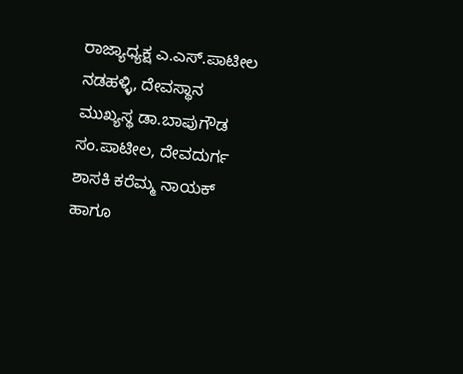ರಾಜ್ಯಾಧ್ಯಕ್ಷ ಎ.ಎಸ್‌.ಪಾಟೀಲ ನಡಹಳ್ಳಿ, ದೇವಸ್ಥಾನ ಮುಖ್ಯಸ್ಥ ಡಾ.ಬಾಪುಗೌಡ ಸಂ.ಪಾಟೀಲ, ದೇವದುರ್ಗ ಶಾಸಕಿ ಕರೆಮ್ಮ ನಾಯಕ್ ಹಾಗೂ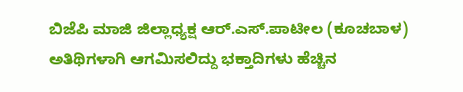ಬಿಜೆಪಿ ಮಾಜಿ ಜಿಲ್ಲಾಧ್ಯಕ್ಷ ಆರ್‌.ಎಸ್‌.ಪಾಟೀಲ (ಕೂಚಬಾಳ) ಅತಿಥಿಗಳಾಗಿ ಆಗಮಿಸಲಿದ್ದು ಭಕ್ತಾದಿಗಳು ಹೆಚ್ಚಿನ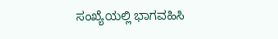ಸಂಖ್ಯೆಯಲ್ಲಿ ಭಾಗವಹಿಸಿ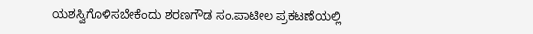ಯಶಸ್ವಿಗೊಳಿಸಬೇಕೆಂದು ಶರಣಗೌಡ ಸಂ.ಪಾಟೀಲ ಪ್ರಕಟಣೆಯಲ್ಲಿ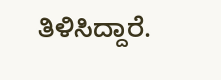ತಿಳಿಸಿದ್ದಾರೆ.